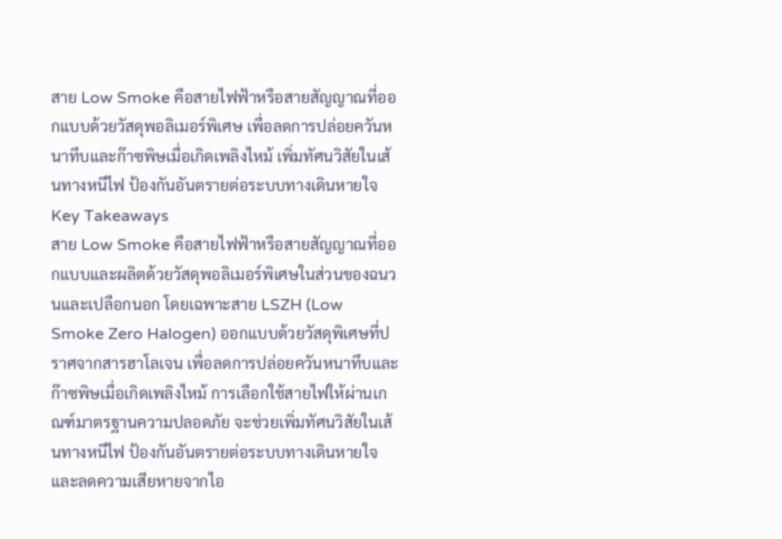สาย Low Smoke คือสายไฟฟ้าหรือสายสัญญาณที่ออกแบบด้วยวัสดุพอลิเมอร์พิเศษ เพื่อลดการปล่อยควันหนาทึบและก๊าซพิษเมื่อเกิดเพลิงไหม้ เพิ่มทัศนวิสัยในเส้นทางหนีไฟ ป้องกันอันตรายต่อระบบทางเดินหายใจ
Key Takeaways
สาย Low Smoke คือสายไฟฟ้าหรือสายสัญญาณที่ออกแบบและผลิตด้วยวัสดุพอลิเมอร์พิเศษในส่วนของฉนวนและเปลือกนอก โดยเฉพาะสาย LSZH (Low Smoke Zero Halogen) ออกแบบด้วยวัสดุพิเศษที่ปราศจากสารฮาโลเจน เพื่อลดการปล่อยควันหนาทึบและก๊าซพิษเมื่อเกิดเพลิงไหม้ การเลือกใช้สายไฟให้ผ่านเกณฑ์มาตรฐานความปลอดภัย จะช่วยเพิ่มทัศนวิสัยในเส้นทางหนีไฟ ป้องกันอันตรายต่อระบบทางเดินหายใจ และลดความเสียหายจากไอ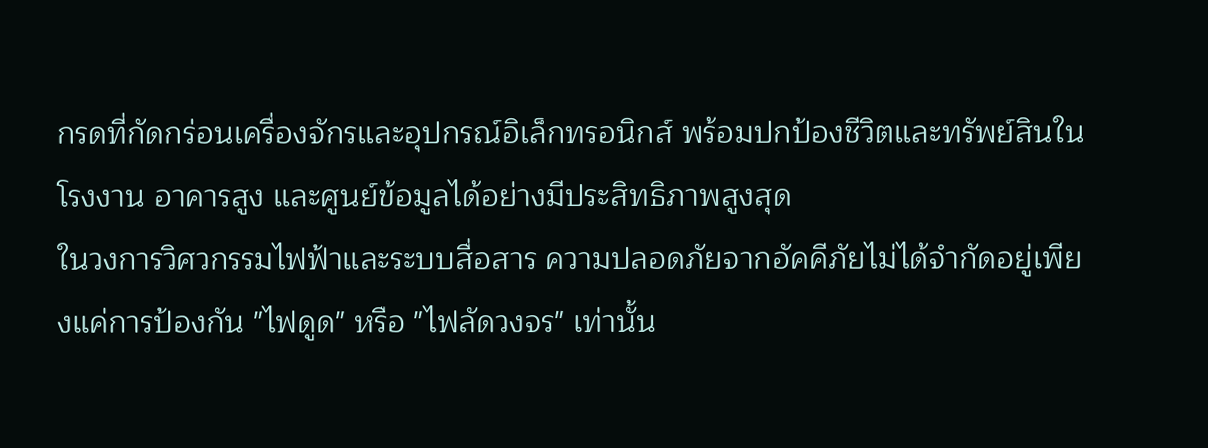กรดที่กัดกร่อนเครื่องจักรและอุปกรณ์อิเล็กทรอนิกส์ พร้อมปกป้องชีวิตและทรัพย์สินในโรงงาน อาคารสูง และศูนย์ข้อมูลได้อย่างมีประสิทธิภาพสูงสุด
ในวงการวิศวกรรมไฟฟ้าและระบบสื่อสาร ความปลอดภัยจากอัคคีภัยไม่ได้จำกัดอยู่เพียงแค่การป้องกัน "ไฟดูด" หรือ "ไฟลัดวงจร" เท่านั้น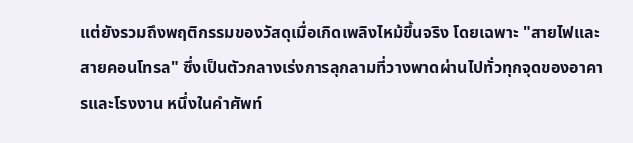แต่ยังรวมถึงพฤติกรรมของวัสดุเมื่อเกิดเพลิงไหม้ขึ้นจริง โดยเฉพาะ "สายไฟและสายคอนโทรล" ซึ่งเป็นตัวกลางเร่งการลุกลามที่วางพาดผ่านไปทั่วทุกจุดของอาคารและโรงงาน หนึ่งในคำศัพท์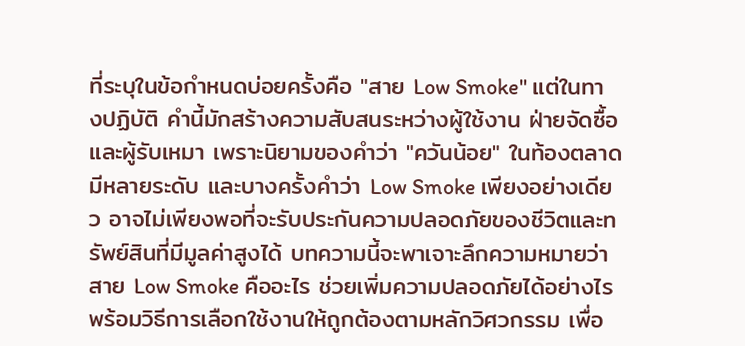ที่ระบุในข้อกำหนดบ่อยครั้งคือ "สาย Low Smoke" แต่ในทางปฏิบัติ คำนี้มักสร้างความสับสนระหว่างผู้ใช้งาน ฝ่ายจัดซื้อ และผู้รับเหมา เพราะนิยามของคำว่า "ควันน้อย" ในท้องตลาดมีหลายระดับ และบางครั้งคำว่า Low Smoke เพียงอย่างเดียว อาจไม่เพียงพอที่จะรับประกันความปลอดภัยของชีวิตและทรัพย์สินที่มีมูลค่าสูงได้ บทความนี้จะพาเจาะลึกความหมายว่าสาย Low Smoke คืออะไร ช่วยเพิ่มความปลอดภัยได้อย่างไร พร้อมวิธีการเลือกใช้งานให้ถูกต้องตามหลักวิศวกรรม เพื่อ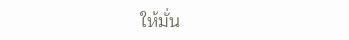ให้มั่น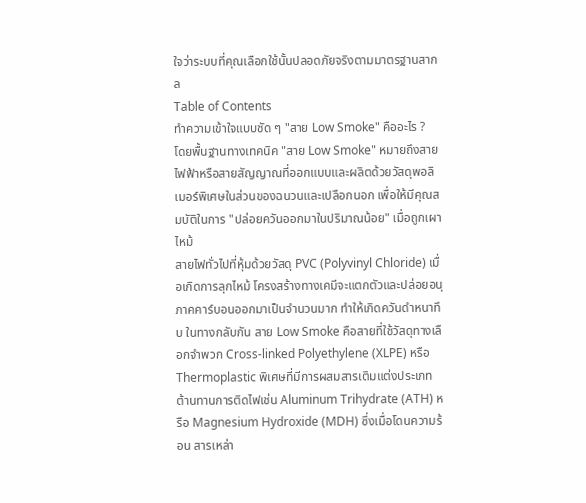ใจว่าระบบที่คุณเลือกใช้นั้นปลอดภัยจริงตามมาตรฐานสากล
Table of Contents
ทำความเข้าใจแบบชัด ๆ "สาย Low Smoke" คืออะไร ?
โดยพื้นฐานทางเทคนิค "สาย Low Smoke" หมายถึงสายไฟฟ้าหรือสายสัญญาณที่ออกแบบและผลิตด้วยวัสดุพอลิเมอร์พิเศษในส่วนของฉนวนและเปลือกนอก เพื่อให้มีคุณสมบัติในการ "ปล่อยควันออกมาในปริมาณน้อย" เมื่อถูกเผาไหม้
สายไฟทั่วไปที่หุ้มด้วยวัสดุ PVC (Polyvinyl Chloride) เมื่อเกิดการลุกไหม้ โครงสร้างทางเคมีจะแตกตัวและปล่อยอนุภาคคาร์บอนออกมาเป็นจำนวนมาก ทำให้เกิดควันดำหนาทึบ ในทางกลับกัน สาย Low Smoke คือสายที่ใช้วัสดุทางเลือกจำพวก Cross-linked Polyethylene (XLPE) หรือ Thermoplastic พิเศษที่มีการผสมสารเติมแต่งประเภทต้านทานการติดไฟเช่น Aluminum Trihydrate (ATH) หรือ Magnesium Hydroxide (MDH) ซึ่งเมื่อโดนความร้อน สารเหล่า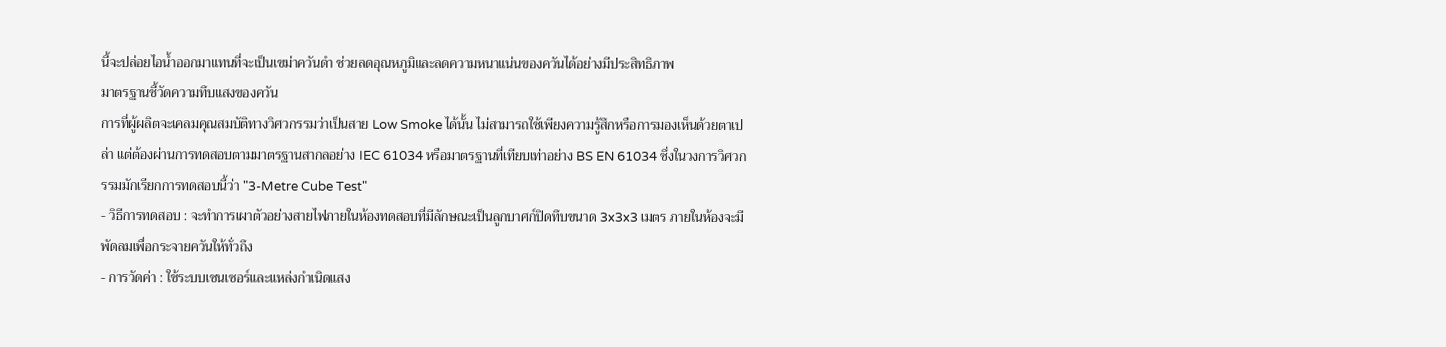นี้จะปล่อยไอน้ำออกมาแทนที่จะเป็นเขม่าควันดำ ช่วยลดอุณหภูมิและลดความหนาแน่นของควันได้อย่างมีประสิทธิภาพ
มาตรฐานชี้วัดความทึบแสงของควัน
การที่ผู้ผลิตจะเคลมคุณสมบัติทางวิศวกรรมว่าเป็นสาย Low Smoke ได้นั้น ไม่สามารถใช้เพียงความรู้สึกหรือการมองเห็นด้วยตาเปล่า แต่ต้องผ่านการทดสอบตามมาตรฐานสากลอย่าง IEC 61034 หรือมาตรฐานที่เทียบเท่าอย่าง BS EN 61034 ซึ่งในวงการวิศวกรรมมักเรียกการทดสอบนี้ว่า "3-Metre Cube Test"
- วิธีการทดสอบ : จะทำการเผาตัวอย่างสายไฟภายในห้องทดสอบที่มีลักษณะเป็นลูกบาศก์ปิดทึบขนาด 3x3x3 เมตร ภายในห้องจะมีพัดลมเพื่อกระจายควันให้ทั่วถึง
- การวัดค่า : ใช้ระบบเซนเซอร์และแหล่งกำเนิดแสง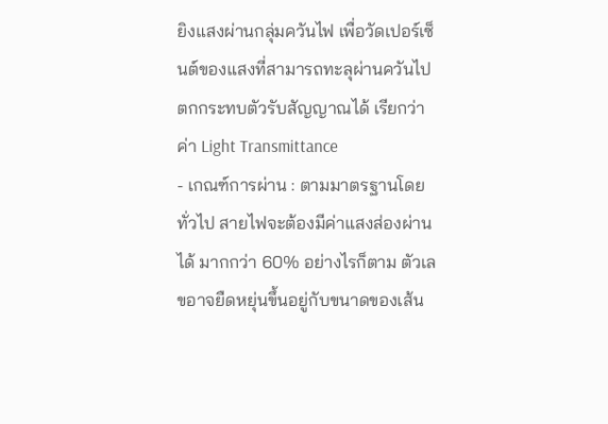ยิงแสงผ่านกลุ่มควันไฟ เพื่อวัดเปอร์เซ็นต์ของแสงที่สามารถทะลุผ่านควันไปตกกระทบตัวรับสัญญาณได้ เรียกว่าค่า Light Transmittance
- เกณฑ์การผ่าน : ตามมาตรฐานโดยทั่วไป สายไฟจะต้องมีค่าแสงส่องผ่านได้ มากกว่า 60% อย่างไรก็ตาม ตัวเลขอาจยืดหยุ่นขึ้นอยู่กับขนาดของเส้น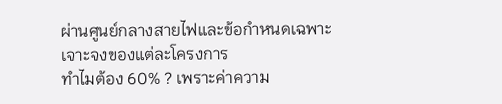ผ่านศูนย์กลางสายไฟและข้อกำหนดเฉพาะเจาะจงของแต่ละโครงการ
ทำไมต้อง 60% ? เพราะค่าความ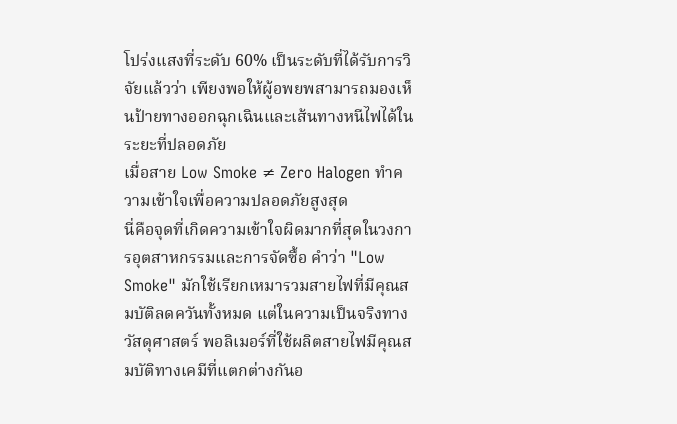โปร่งแสงที่ระดับ 60% เป็นระดับที่ได้รับการวิจัยแล้วว่า เพียงพอให้ผู้อพยพสามารถมองเห็นป้ายทางออกฉุกเฉินและเส้นทางหนีไฟได้ในระยะที่ปลอดภัย
เมื่อสาย Low Smoke ≠ Zero Halogen ทำความเข้าใจเพื่อความปลอดภัยสูงสุด
นี่คือจุดที่เกิดความเข้าใจผิดมากที่สุดในวงการอุตสาหกรรมและการจัดซื้อ คำว่า "Low Smoke" มักใช้เรียกเหมารวมสายไฟที่มีคุณสมบัติลดควันทั้งหมด แต่ในความเป็นจริงทางวัสดุศาสตร์ พอลิเมอร์ที่ใช้ผลิตสายไฟมีคุณสมบัติทางเคมีที่แตกต่างกันอ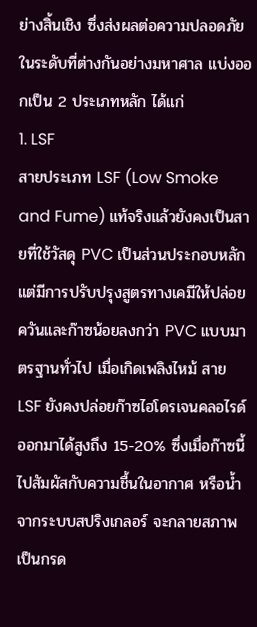ย่างสิ้นเชิง ซึ่งส่งผลต่อความปลอดภัยในระดับที่ต่างกันอย่างมหาศาล แบ่งออกเป็น 2 ประเภทหลัก ได้แก่
1. LSF
สายประเภท LSF (Low Smoke and Fume) แท้จริงแล้วยังคงเป็นสายที่ใช้วัสดุ PVC เป็นส่วนประกอบหลัก แต่มีการปรับปรุงสูตรทางเคมีให้ปล่อยควันและก๊าซน้อยลงกว่า PVC แบบมาตรฐานทั่วไป เมื่อเกิดเพลิงไหม้ สาย LSF ยังคงปล่อยก๊าซไฮโดรเจนคลอไรด์ออกมาได้สูงถึง 15-20% ซึ่งเมื่อก๊าซนี้ไปสัมผัสกับความชื้นในอากาศ หรือน้ำจากระบบสปริงเกลอร์ จะกลายสภาพเป็นกรด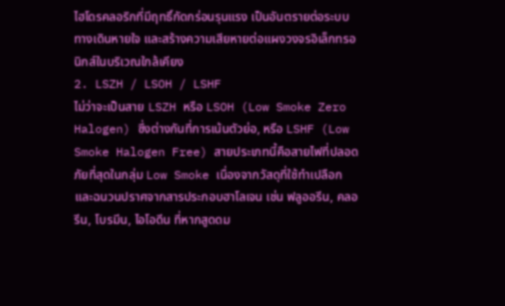ไฮโดรคลอริกที่มีฤทธิ์กัดกร่อนรุนแรง เป็นอันตรายต่อระบบทางเดินหายใจ และสร้างความเสียหายต่อแผงวงจรอิเล็กทรอนิกส์ในบริเวณใกล้เคียง
2. LSZH / LSOH / LSHF
ไม่ว่าจะเป็นสาย LSZH หรือ LSOH (Low Smoke Zero Halogen) ซึ่งต่างกันที่การเน้นตัวย่อ, หรือ LSHF (Low Smoke Halogen Free) สายประเภทนี้คือสายไฟที่ปลอดภัยที่สุดในกลุ่ม Low Smoke เนื่องจากวัสดุที่ใช้ทำเปลือกและฉนวนปราศจากสารประกอบฮาโลเจน เช่น ฟลูออรีน, คลอรีน, โบรมีน, ไอโอดีน ที่หากสูดดม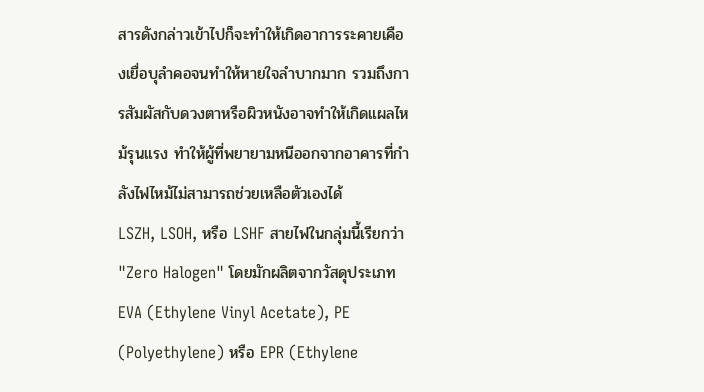สารดังกล่าวเข้าไปก็จะทำให้เกิดอาการระคายเคืองเยื่อบุลำคอจนทำให้หายใจลำบากมาก รวมถึงการสัมผัสกับดวงตาหรือผิวหนังอาจทำให้เกิดแผลไหม้รุนแรง ทำให้ผู้ที่พยายามหนีออกจากอาคารที่กำลังไฟไหม้ไม่สามารถช่วยเหลือตัวเองได้
LSZH, LSOH, หรือ LSHF สายไฟในกลุ่มนี้เรียกว่า "Zero Halogen" โดยมักผลิตจากวัสดุประเภท EVA (Ethylene Vinyl Acetate), PE (Polyethylene) หรือ EPR (Ethylene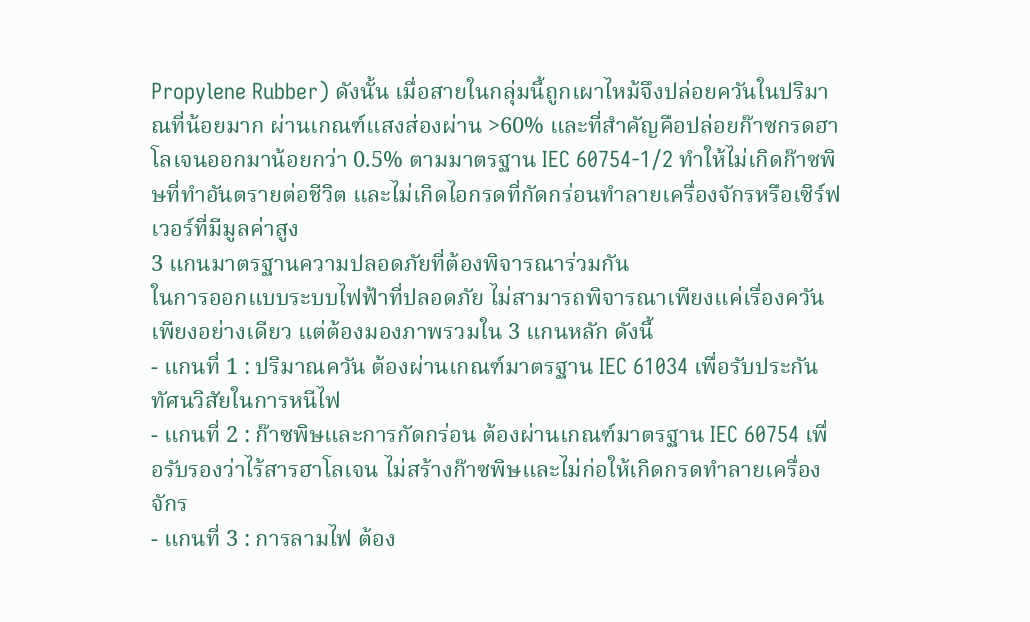Propylene Rubber) ดังนั้น เมื่อสายในกลุ่มนี้ถูกเผาไหม้จึงปล่อยควันในปริมาณที่น้อยมาก ผ่านเกณฑ์แสงส่องผ่าน >60% และที่สำคัญคือปล่อยก๊าซกรดฮาโลเจนออกมาน้อยกว่า 0.5% ตามมาตรฐาน IEC 60754-1/2 ทำให้ไม่เกิดก๊าซพิษที่ทำอันตรายต่อชีวิต และไม่เกิดไอกรดที่กัดกร่อนทำลายเครื่องจักรหรือเซิร์ฟเวอร์ที่มีมูลค่าสูง
3 แกนมาตรฐานความปลอดภัยที่ต้องพิจารณาร่วมกัน
ในการออกแบบระบบไฟฟ้าที่ปลอดภัย ไม่สามารถพิจารณาเพียงแค่เรื่องควันเพียงอย่างเดียว แต่ต้องมองภาพรวมใน 3 แกนหลัก ดังนี้
- แกนที่ 1 : ปริมาณควัน ต้องผ่านเกณฑ์มาตรฐาน IEC 61034 เพื่อรับประกันทัศนวิสัยในการหนีไฟ
- แกนที่ 2 : ก๊าซพิษและการกัดกร่อน ต้องผ่านเกณฑ์มาตรฐาน IEC 60754 เพื่อรับรองว่าไร้สารฮาโลเจน ไม่สร้างก๊าซพิษและไม่ก่อให้เกิดกรดทำลายเครื่องจักร
- แกนที่ 3 : การลามไฟ ต้อง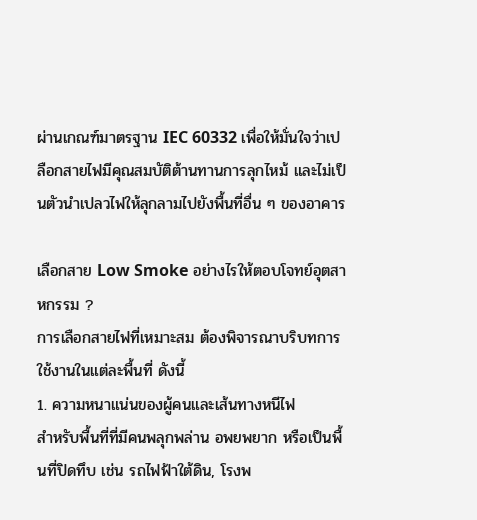ผ่านเกณฑ์มาตรฐาน IEC 60332 เพื่อให้มั่นใจว่าเปลือกสายไฟมีคุณสมบัติต้านทานการลุกไหม้ และไม่เป็นตัวนำเปลวไฟให้ลุกลามไปยังพื้นที่อื่น ๆ ของอาคาร

เลือกสาย Low Smoke อย่างไรให้ตอบโจทย์อุตสาหกรรม ?
การเลือกสายไฟที่เหมาะสม ต้องพิจารณาบริบทการใช้งานในแต่ละพื้นที่ ดังนี้
1. ความหนาแน่นของผู้คนและเส้นทางหนีไฟ
สำหรับพื้นที่ที่มีคนพลุกพล่าน อพยพยาก หรือเป็นพื้นที่ปิดทึบ เช่น รถไฟฟ้าใต้ดิน, โรงพ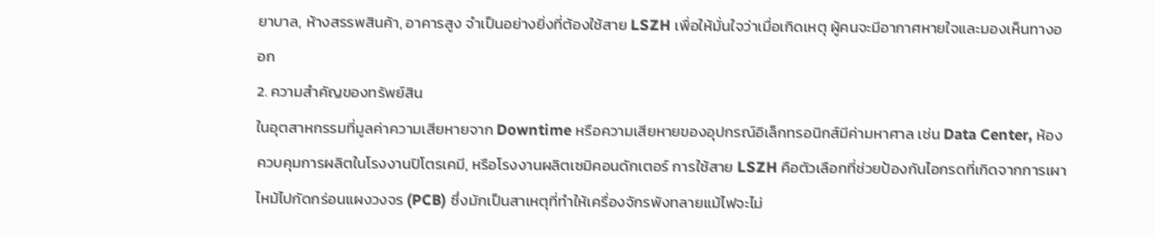ยาบาล, ห้างสรรพสินค้า, อาคารสูง จำเป็นอย่างยิ่งที่ต้องใช้สาย LSZH เพื่อให้มั่นใจว่าเมื่อเกิดเหตุ ผู้คนจะมีอากาศหายใจและมองเห็นทางออก
2. ความสำคัญของทรัพย์สิน
ในอุตสาหกรรมที่มูลค่าความเสียหายจาก Downtime หรือความเสียหายของอุปกรณ์อิเล็กทรอนิกส์มีค่ามหาศาล เช่น Data Center, ห้องควบคุมการผลิตในโรงงานปิโตรเคมี, หรือโรงงานผลิตเซมิคอนดักเตอร์ การใช้สาย LSZH คือตัวเลือกที่ช่วยป้องกันไอกรดที่เกิดจากการเผาไหม้ไปกัดกร่อนแผงวงจร (PCB) ซึ่งมักเป็นสาเหตุที่ทำให้เครื่องจักรพังทลายแม้ไฟจะไม่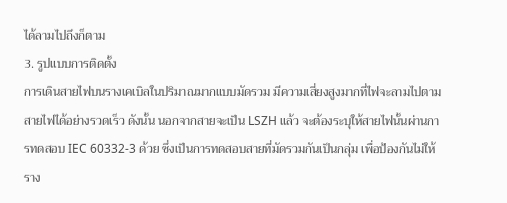ได้ลามไปถึงก็ตาม
3. รูปแบบการติดตั้ง
การเดินสายไฟบนรางเคเบิลในปริมาณมากแบบมัดรวม มีความเสี่ยงสูงมากที่ไฟจะลามไปตามสายไฟได้อย่างรวดเร็ว ดังนั้น นอกจากสายจะเป็น LSZH แล้ว จะต้องระบุให้สายไฟนั้นผ่านการทดสอบ IEC 60332-3 ด้วย ซึ่งเป็นการทดสอบสายที่มัดรวมกันเป็นกลุ่ม เพื่อป้องกันไม่ให้ราง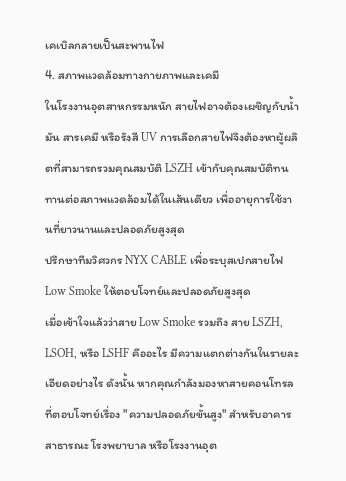เคเบิลกลายเป็นสะพานไฟ
4. สภาพแวดล้อมทางกายภาพและเคมี
ในโรงงานอุตสาหกรรมหนัก สายไฟอาจต้องเผชิญกับน้ำมัน สารเคมี หรือรังสี UV การเลือกสายไฟจึงต้องหาผู้ผลิตที่สามารถรวมคุณสมบัติ LSZH เข้ากับคุณสมบัติทนทานต่อสภาพแวดล้อมได้ในเส้นเดียว เพื่ออายุการใช้งานที่ยาวนานและปลอดภัยสูงสุด
ปรึกษาทีมวิศวกร NYX CABLE เพื่อระบุสเปกสายไฟ Low Smoke ให้ตอบโจทย์และปลอดภัยสูงสุด
เมื่อเข้าใจแล้วว่าสาย Low Smoke รวมถึง สาย LSZH, LSOH, หรือ LSHF คืออะไร มีความแตกต่างกันในรายละเอียดอย่างไร ดังนั้น หากคุณกำลังมองหาสายคอนโทรลที่ตอบโจทย์เรื่อง "ความปลอดภัยขั้นสูง" สำหรับอาคารสาธารณะ โรงพยาบาล หรือโรงงานอุต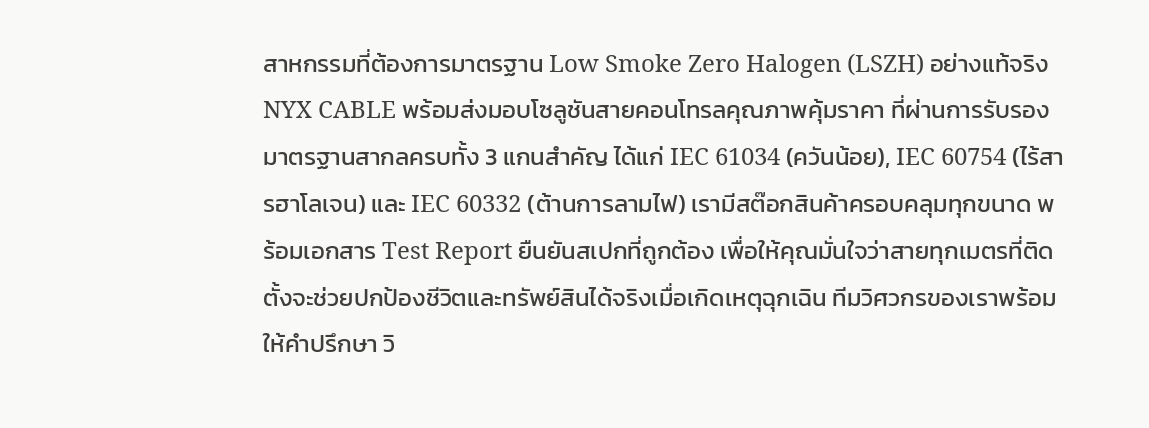สาหกรรมที่ต้องการมาตรฐาน Low Smoke Zero Halogen (LSZH) อย่างแท้จริง NYX CABLE พร้อมส่งมอบโซลูชันสายคอนโทรลคุณภาพคุ้มราคา ที่ผ่านการรับรองมาตรฐานสากลครบทั้ง 3 แกนสำคัญ ได้แก่ IEC 61034 (ควันน้อย), IEC 60754 (ไร้สารฮาโลเจน) และ IEC 60332 (ต้านการลามไฟ) เรามีสต๊อกสินค้าครอบคลุมทุกขนาด พร้อมเอกสาร Test Report ยืนยันสเปกที่ถูกต้อง เพื่อให้คุณมั่นใจว่าสายทุกเมตรที่ติดตั้งจะช่วยปกป้องชีวิตและทรัพย์สินได้จริงเมื่อเกิดเหตุฉุกเฉิน ทีมวิศวกรของเราพร้อมให้คำปรึกษา วิ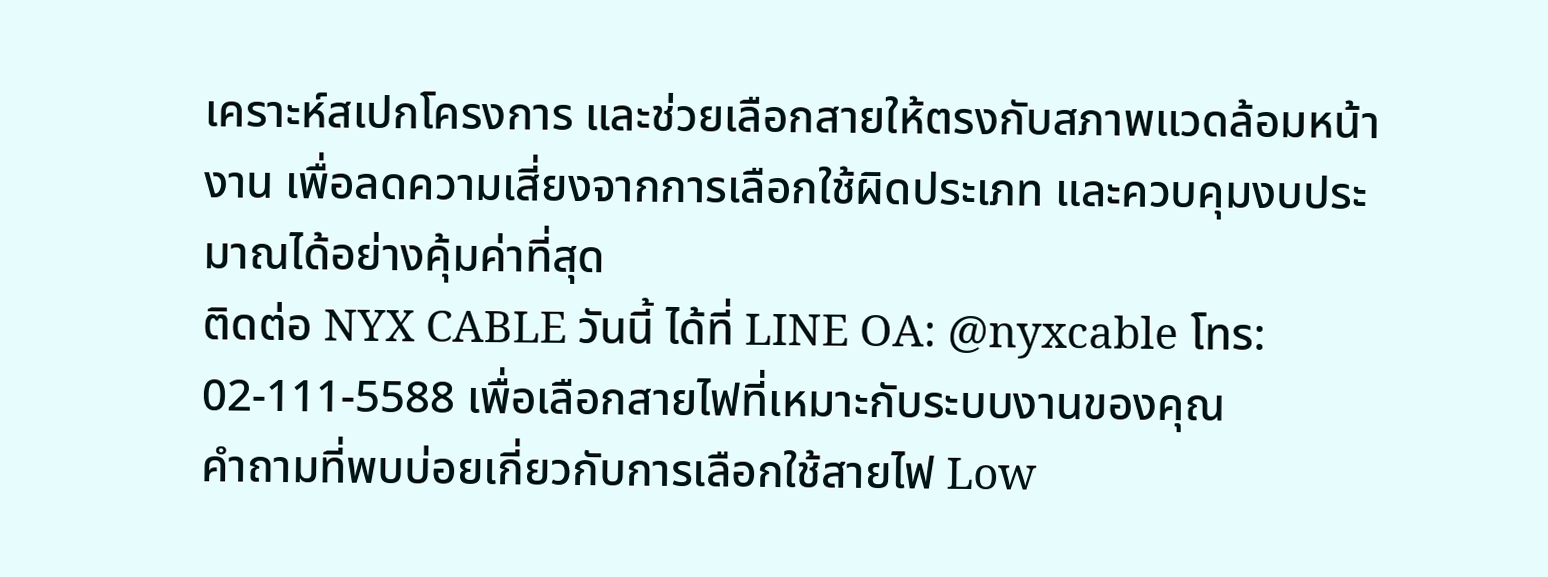เคราะห์สเปกโครงการ และช่วยเลือกสายให้ตรงกับสภาพแวดล้อมหน้างาน เพื่อลดความเสี่ยงจากการเลือกใช้ผิดประเภท และควบคุมงบประมาณได้อย่างคุ้มค่าที่สุด
ติดต่อ NYX CABLE วันนี้ ได้ที่ LINE OA: @nyxcable โทร: 02-111-5588 เพื่อเลือกสายไฟที่เหมาะกับระบบงานของคุณ
คำถามที่พบบ่อยเกี่ยวกับการเลือกใช้สายไฟ Low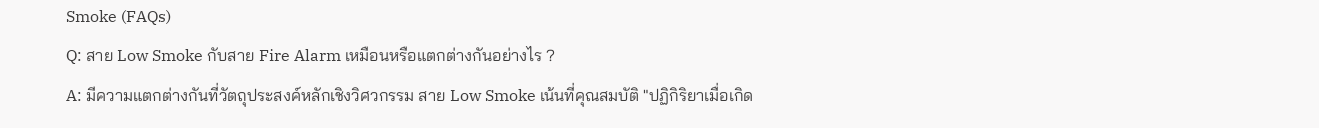Smoke (FAQs)
Q: สาย Low Smoke กับสาย Fire Alarm เหมือนหรือแตกต่างกันอย่างไร ?
A: มีความแตกต่างกันที่วัตถุประสงค์หลักเชิงวิศวกรรม สาย Low Smoke เน้นที่คุณสมบัติ "ปฏิกิริยาเมื่อเกิด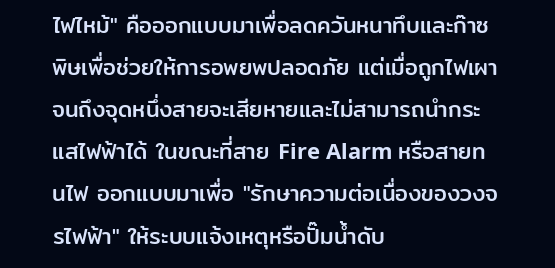ไฟไหม้" คือออกแบบมาเพื่อลดควันหนาทึบและก๊าซพิษเพื่อช่วยให้การอพยพปลอดภัย แต่เมื่อถูกไฟเผาจนถึงจุดหนึ่งสายจะเสียหายและไม่สามารถนำกระแสไฟฟ้าได้ ในขณะที่สาย Fire Alarm หรือสายทนไฟ ออกแบบมาเพื่อ "รักษาความต่อเนื่องของวงจรไฟฟ้า" ให้ระบบแจ้งเหตุหรือปั๊มน้ำดับ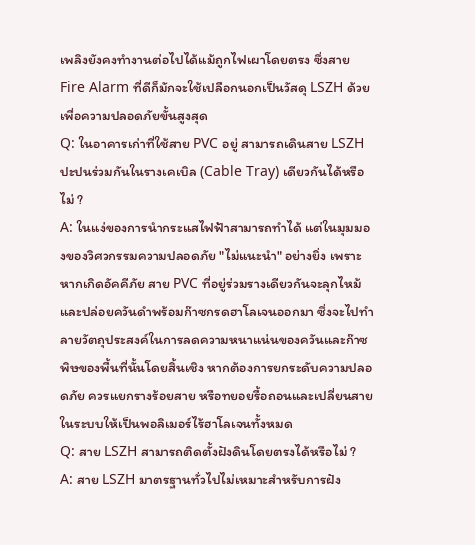เพลิงยังคงทำงานต่อไปได้แม้ถูกไฟเผาโดยตรง ซึ่งสาย Fire Alarm ที่ดีก็มักจะใช้เปลือกนอกเป็นวัสดุ LSZH ด้วยเพื่อความปลอดภัยขั้นสูงสุด
Q: ในอาคารเก่าที่ใช้สาย PVC อยู่ สามารถเดินสาย LSZH ปะปนร่วมกันในรางเคเบิล (Cable Tray) เดียวกันได้หรือไม่ ?
A: ในแง่ของการนำกระแสไฟฟ้าสามารถทำได้ แต่ในมุมมองของวิศวกรรมความปลอดภัย "ไม่แนะนำ" อย่างยิ่ง เพราะหากเกิดอัคคีภัย สาย PVC ที่อยู่ร่วมรางเดียวกันจะลุกไหม้และปล่อยควันดำพร้อมก๊าซกรดฮาโลเจนออกมา ซึ่งจะไปทำลายวัตถุประสงค์ในการลดความหนาแน่นของควันและก๊าซพิษของพื้นที่นั้นโดยสิ้นเชิง หากต้องการยกระดับความปลอดภัย ควรแยกรางร้อยสาย หรือทยอยรื้อถอนและเปลี่ยนสายในระบบให้เป็นพอลิเมอร์ไร้ฮาโลเจนทั้งหมด
Q: สาย LSZH สามารถติดตั้งฝังดินโดยตรงได้หรือไม่ ?
A: สาย LSZH มาตรฐานทั่วไปไม่เหมาะสำหรับการฝัง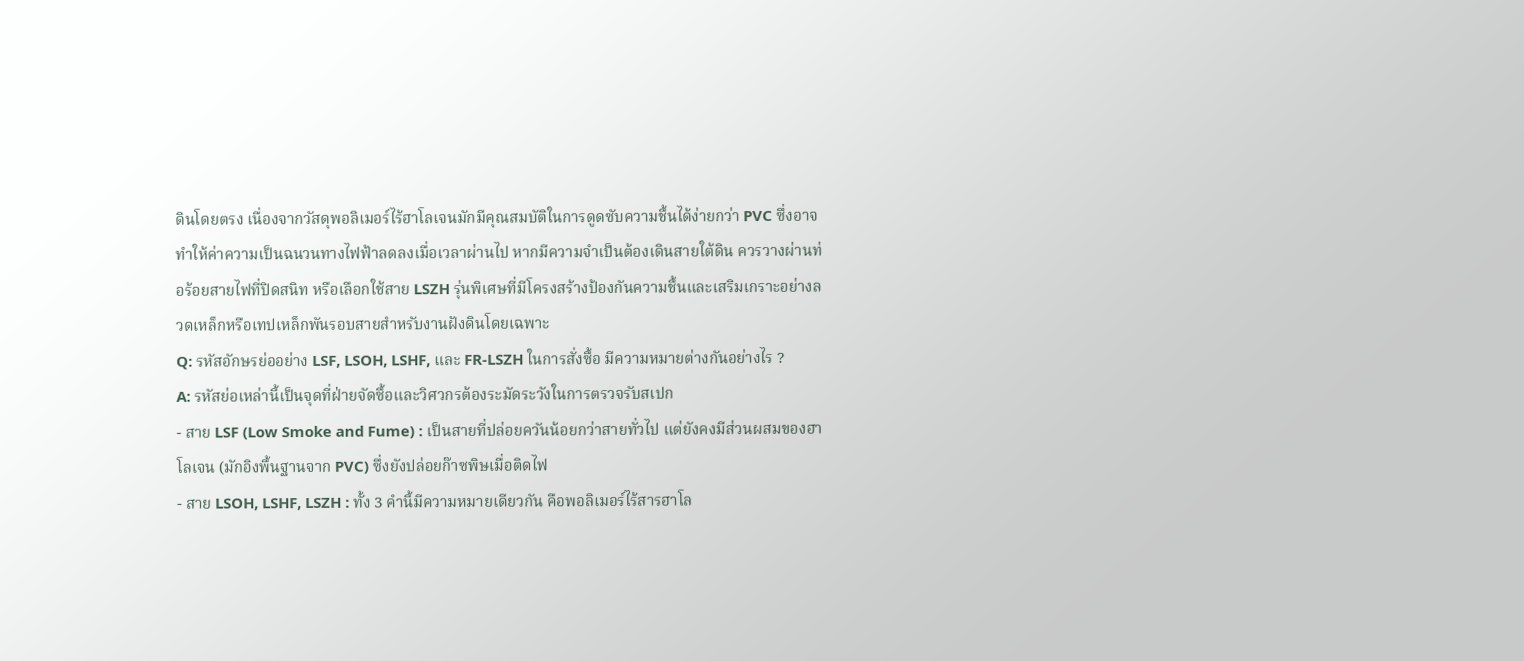ดินโดยตรง เนื่องจากวัสดุพอลิเมอร์ไร้ฮาโลเจนมักมีคุณสมบัติในการดูดซับความชื้นได้ง่ายกว่า PVC ซึ่งอาจทำให้ค่าความเป็นฉนวนทางไฟฟ้าลดลงเมื่อเวลาผ่านไป หากมีความจำเป็นต้องเดินสายใต้ดิน ควรวางผ่านท่อร้อยสายไฟที่ปิดสนิท หรือเลือกใช้สาย LSZH รุ่นพิเศษที่มีโครงสร้างป้องกันความชื้นและเสริมเกราะอย่างลวดเหล็กหรือเทปเหล็กพันรอบสายสำหรับงานฝังดินโดยเฉพาะ
Q: รหัสอักษรย่ออย่าง LSF, LSOH, LSHF, และ FR-LSZH ในการสั่งซื้อ มีความหมายต่างกันอย่างไร ?
A: รหัสย่อเหล่านี้เป็นจุดที่ฝ่ายจัดซื้อและวิศวกรต้องระมัดระวังในการตรวจรับสเปก
- สาย LSF (Low Smoke and Fume) : เป็นสายที่ปล่อยควันน้อยกว่าสายทั่วไป แต่ยังคงมีส่วนผสมของฮาโลเจน (มักอิงพื้นฐานจาก PVC) ซึ่งยังปล่อยก๊าซพิษเมื่อติดไฟ
- สาย LSOH, LSHF, LSZH : ทั้ง 3 คำนี้มีความหมายเดียวกัน คือพอลิเมอร์ไร้สารฮาโล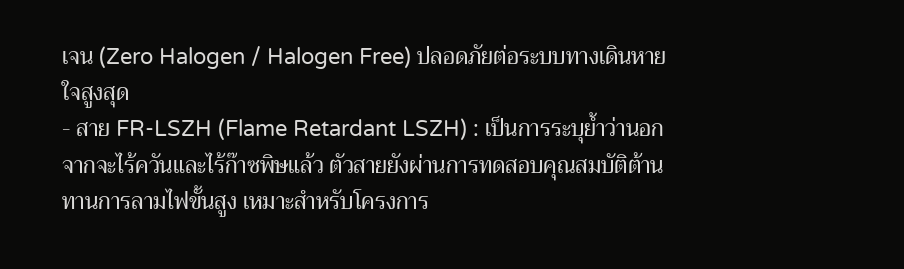เจน (Zero Halogen / Halogen Free) ปลอดภัยต่อระบบทางเดินหายใจสูงสุด
- สาย FR-LSZH (Flame Retardant LSZH) : เป็นการระบุย้ำว่านอกจากจะไร้ควันและไร้ก๊าซพิษแล้ว ตัวสายยังผ่านการทดสอบคุณสมบัติต้านทานการลามไฟขั้นสูง เหมาะสำหรับโครงการ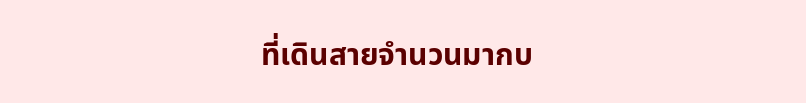ที่เดินสายจำนวนมากบ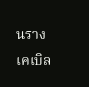นรางเคเบิล